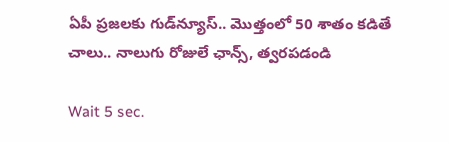ఏపీ ప్రజలకు గుడ్‌న్యూస్.. మొత్తంలో 50 శాతం కడితే చాలు.. నాలుగు రోజులే ఛాన్స్, త్వరపడండి

Wait 5 sec.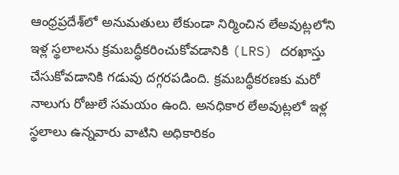ఆంధ్రప్రదేశ్‌లో అనుమతులు లేకుండా నిర్మించిన లేఅవుట్లలోని ఇళ్ల స్థలాలను క్రమబద్ధీకరించుకోవడానికి (LRS) దరఖాస్తు చేసుకోవడానికి గడువు దగ్గరపడింది. క్రమబద్ధీకరణకు మరో నాలుగు రోజులే సమయం ఉంది. అనధికార లేఅవుట్లలో ఇళ్ల స్థలాలు ఉన్నవారు వాటిని అధికారికం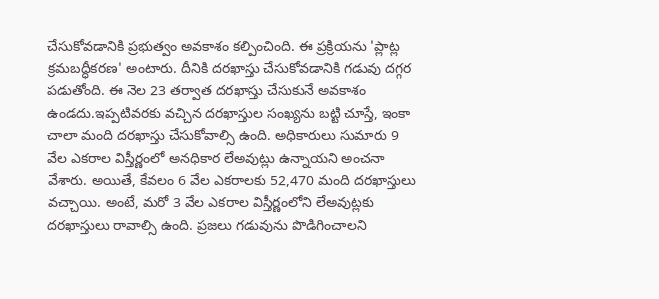చేసుకోవడానికి ప్రభుత్వం అవకాశం కల్పించింది. ఈ ప్రక్రియను 'ప్లాట్ల క్రమబద్ధీకరణ' అంటారు. దీనికి దరఖాస్తు చేసుకోవడానికి గడువు దగ్గర పడుతోంది. ఈ నెల 23 తర్వాత దరఖాస్తు చేసుకునే అవకాశం ఉండదు.ఇప్పటివరకు వచ్చిన దరఖాస్తుల సంఖ్యను బట్టి చూస్తే, ఇంకా చాలా మంది దరఖాస్తు చేసుకోవాల్సి ఉంది. అధికారులు సుమారు 9 వేల ఎకరాల విస్తీర్ణంలో అనధికార లేఅవుట్లు ఉన్నాయని అంచనా వేశారు. అయితే, కేవలం 6 వేల ఎకరాలకు 52,470 మంది దరఖాస్తులు వచ్చాయి. అంటే, మరో 3 వేల ఎకరాల విస్తీర్ణంలోని లేఅవుట్లకు దరఖాస్తులు రావాల్సి ఉంది. ప్రజలు గడువును పొడిగించాలని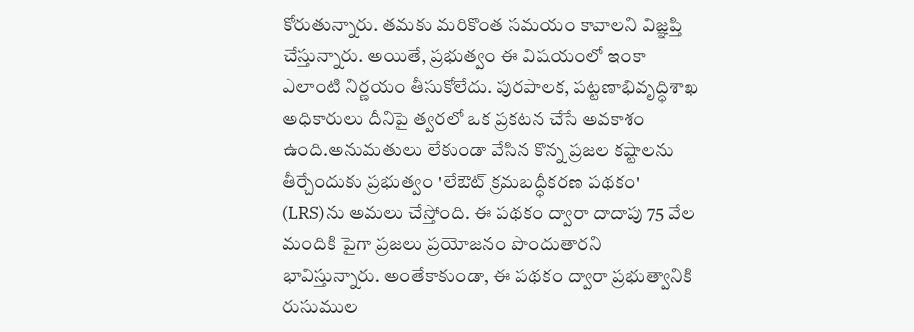కోరుతున్నారు. తమకు మరికొంత సమయం కావాలని విజ్ఞప్తి చేస్తున్నారు. అయితే, ప్రభుత్వం ఈ విషయంలో ఇంకా ఎలాంటి నిర్ణయం తీసుకోలేదు. పురపాలక, పట్టణాభివృద్ధిశాఖ అధికారులు దీనిపై త్వరలో ఒక ప్రకటన చేసే అవకాశం ఉంది.అనుమతులు లేకుండా వేసిన కొన్న ప్రజల కష్టాలను తీర్చేందుకు ప్రభుత్వం 'లేఔట్ క్రమబద్ధీకరణ పథకం' (LRS)ను అమలు చేస్తోంది. ఈ పథకం ద్వారా దాదాపు 75 వేల మందికి పైగా ప్రజలు ప్రయోజనం పొందుతారని భావిస్తున్నారు. అంతేకాకుండా, ఈ పథకం ద్వారా ప్రభుత్వానికి రుసుముల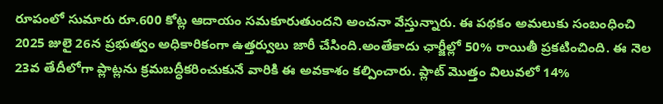రూపంలో సుమారు రూ.600 కోట్ల ఆదాయం సమకూరుతుందని అంచనా వేస్తున్నారు. ఈ పథకం అమలుకు సంబంధించి 2025 జులై 26న ప్రభుత్వం అధికారికంగా ఉత్తర్వులు జారీ చేసింది.అంతేకాదు ఛార్జీల్లో 50% రాయితీ ప్రకటించింది. ఈ నెల 23వ తేదీలోగా ప్లాట్లను క్రమబద్ధీకరించుకునే వారికి ఈ అవకాశం కల్పించారు. ప్లాట్ మొత్తం విలువలో 14%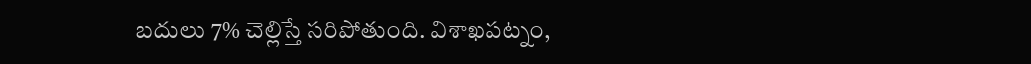బదులు 7% చెల్లిస్తే సరిపోతుంది. విశాఖపట్నం,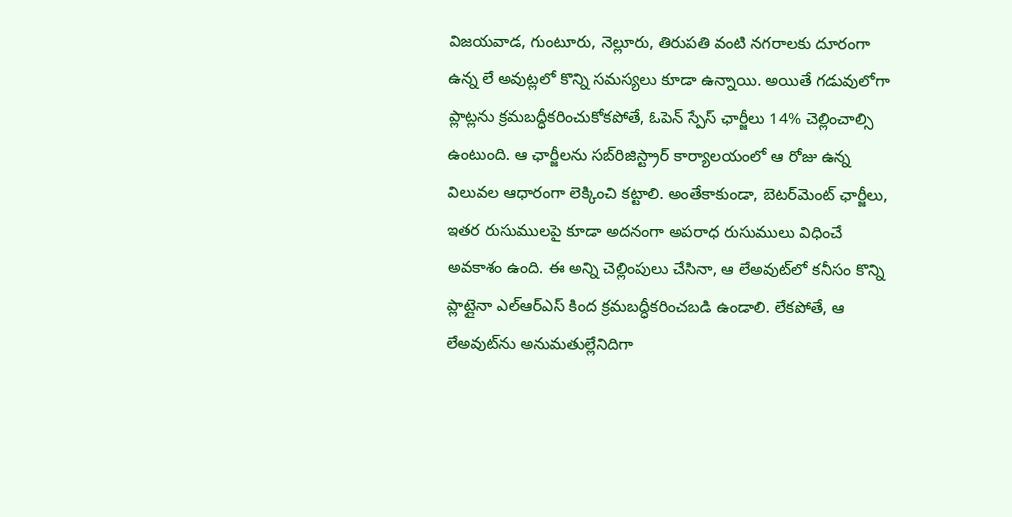విజయవాడ, గుంటూరు, నెల్లూరు, తిరుపతి వంటి నగరాలకు దూరంగా ఉన్న లే అవుట్లలో కొన్ని సమస్యలు కూడా ఉన్నాయి. అయితే గడువులోగా ప్లాట్లను క్రమబద్ధీకరించుకోకపోతే, ఓపెన్ స్పేస్ ఛార్జీలు 14% చెల్లించాల్సి ఉంటుంది. ఆ ఛార్జీలను సబ్‌రిజిస్ట్రార్ కార్యాలయంలో ఆ రోజు ఉన్న విలువల ఆధారంగా లెక్కించి కట్టాలి. అంతేకాకుండా, బెటర్‌మెంట్‌ ఛార్జీలు, ఇతర రుసుములపై కూడా అదనంగా అపరాధ రుసుములు విధించే అవకాశం ఉంది. ఈ అన్ని చెల్లింపులు చేసినా, ఆ లేఅవుట్‌లో కనీసం కొన్ని ప్లాట్లైనా ఎల్‌ఆర్‌ఎస్ కింద క్రమబద్ధీకరించబడి ఉండాలి. లేకపోతే, ఆ లేఅవుట్‌ను అనుమతుల్లేనిదిగా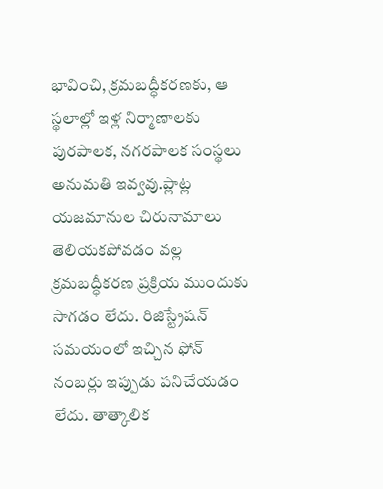భావించి, క్రమబద్ధీకరణకు, ఆ స్థలాల్లో ఇళ్ల నిర్మాణాలకు పురపాలక, నగరపాలక సంస్థలు అనుమతి ఇవ్వవు.ప్లాట్ల యజమానుల చిరునామాలు తెలియకపోవడం వల్ల క్రమబద్ధీకరణ ప్రక్రియ ముందుకు సాగడం లేదు. రిజిస్ట్రేషన్ సమయంలో ఇచ్చిన ఫోన్ నంబర్లు ఇప్పుడు పనిచేయడం లేదు. తాత్కాలిక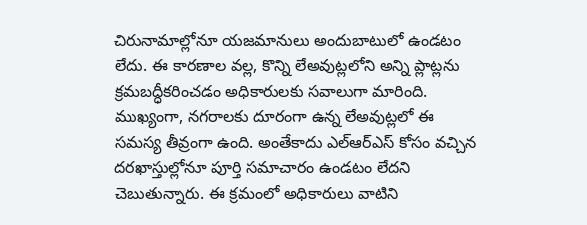చిరునామాల్లోనూ యజమానులు అందుబాటులో ఉండటం లేదు. ఈ కారణాల వల్ల, కొన్ని లేఅవుట్లలోని అన్ని ప్లాట్లను క్రమబద్ధీకరించడం అధికారులకు సవాలుగా మారింది. ముఖ్యంగా, నగరాలకు దూరంగా ఉన్న లేఅవుట్లలో ఈ సమస్య తీవ్రంగా ఉంది. అంతేకాదు ఎల్‌ఆర్‌ఎస్‌ కోసం వచ్చిన దరఖాస్తుల్లోనూ పూర్తి సమాచారం ఉండటం లేదని చెబుతున్నారు. ఈ క్రమంలో అధికారులు వాటిని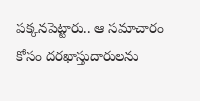పక్కనపెట్టారు.. ఆ సమాచారం కోసం దరఖాస్తుదారులను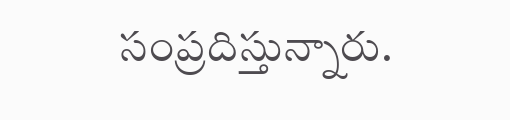సంప్రదిస్తున్నారు.